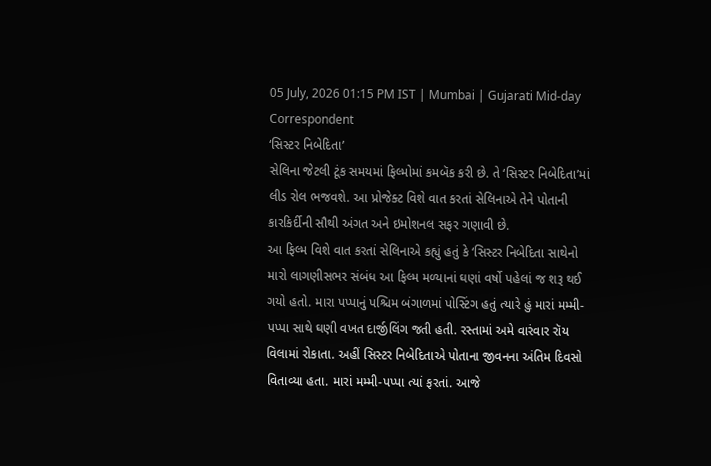05 July, 2026 01:15 PM IST | Mumbai | Gujarati Mid-day Correspondent
‘સિસ્ટર નિબેદિતા’
સેલિના જેટલી ટૂંક સમયમાં ફિલ્મોમાં કમબૅક કરી છે. તે ‘સિસ્ટર નિબેદિતા’માં લીડ રોલ ભજવશે. આ પ્રોજેક્ટ વિશે વાત કરતાં સેલિનાએ તેને પોતાની કારકિર્દીની સૌથી અંગત અને ઇમોશનલ સફર ગણાવી છે.
આ ફિલ્મ વિશે વાત કરતાં સેલિનાએ કહ્યું હતું કે ‘સિસ્ટર નિબેદિતા સાથેનો મારો લાગણીસભર સંબંધ આ ફિલ્મ મળ્યાનાં ઘણાં વર્ષો પહેલાં જ શરૂ થઈ ગયો હતો. મારા પપ્પાનું પશ્ચિમ બંગાળમાં પોસ્ટિંગ હતું ત્યારે હું મારાં મમ્મી-પપ્પા સાથે ઘણી વખત દાર્જીલિંગ જતી હતી. રસ્તામાં અમે વારંવાર રૉય વિલામાં રોકાતા. અહીં સિસ્ટર નિબેદિતાએ પોતાના જીવનના અંતિમ દિવસો વિતાવ્યા હતા. મારાં મમ્મી-પપ્પા ત્યાં ફરતાં. આજે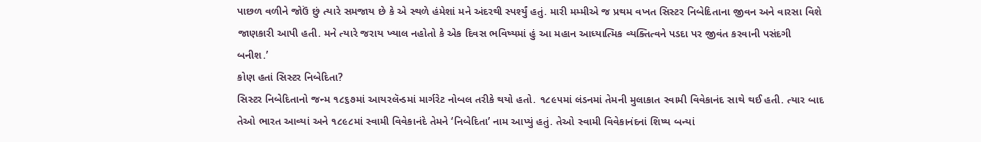પાછળ વળીને જોઉં છું ત્યારે સમજાય છે કે એ સ્થળે હંમેશાં મને અંદરથી સ્પર્શ્યું હતું. મારી મમ્મીએ જ પ્રથમ વખત સિસ્ટર નિબેદિતાના જીવન અને વારસા વિશે જાણકારી આપી હતી. મને ત્યારે જરાય ખ્યાલ નહોતો કે એક દિવસ ભવિષ્યમાં હું આ મહાન આધ્યાત્મિક વ્યક્તિત્વને પડદા પર જીવંત કરવાની પસંદગી બનીશ.’
કોણ હતાં સિસ્ટર નિબેદિતા?
સિસ્ટર નિબેદિતાનો જન્મ ૧૮૬૭માં આયરલૅન્ડમાં માર્ગરેટ નોબલ તરીકે થયો હતો. ૧૮૯૫માં લંડનમાં તેમની મુલાકાત સ્વામી વિવેકાનંદ સાથે થઈ હતી. ત્યાર બાદ તેઓ ભારત આવ્યાં અને ૧૮૯૮માં સ્વામી વિવેકાનંદે તેમને ‘નિબેદિતા’ નામ આપ્યું હતું. તેઓ સ્વામી વિવેકાનંદનાં શિષ્ય બન્યાં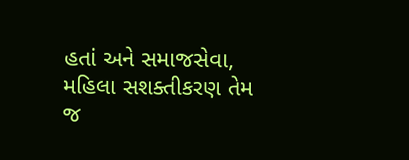હતાં અને સમાજસેવા, મહિલા સશક્તીકરણ તેમ જ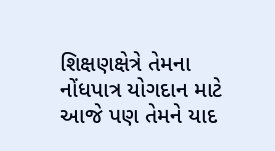શિક્ષણક્ષેત્રે તેમના નોંધપાત્ર યોગદાન માટે આજે પણ તેમને યાદ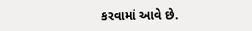કરવામાં આવે છે.